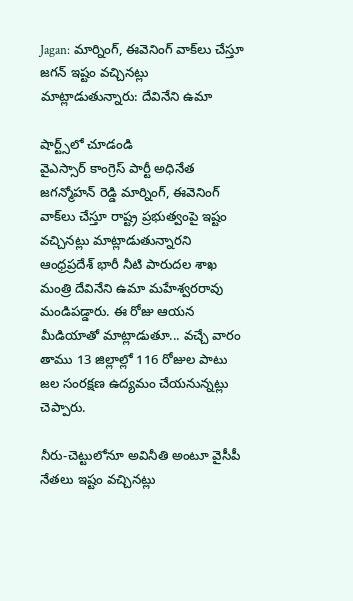Jagan: మార్నింగ్, ఈవెనింగ్‌ వాక్‌లు చేస్తూ జగన్ ఇష్టం వచ్చినట్లు మాట్లాడుతున్నారు: దేవినేని ఉమా

షార్ట్స్‌లో చూడండి
వైఎస్సార్ కాంగ్రెస్ పార్టీ అధినేత జగన్మోహన్‌ రెడ్డి మార్నింగ్, ఈవెనింగ్‌ వాక్‌లు చేస్తూ రాష్ట్ర ప్రభుత్వంపై ఇష్టం వచ్చినట్లు మాట్లాడుతున్నారని ఆంధ్రప్రదేశ్ భారీ నీటి పారుదల శాఖ మంత్రి దేవినేని ఉమా మహేశ్వరరావు మండిపడ్డారు. ఈ రోజు ఆయన మీడియాతో మాట్లాడుతూ... వచ్చే వారం తాము 13 జిల్లాల్లో 116 రోజుల పాటు జల సంరక్షణ ఉద్యమం చేయనున్నట్లు చెప్పారు.

నీరు-చెట్టులోనూ అవినీతి అంటూ వైసీపీ నేతలు ఇష్టం వచ్చినట్లు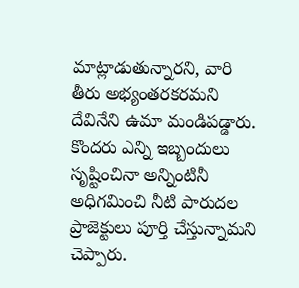మాట్లాడుతున్నారని, వారి తీరు అభ్యంతరకరమని దేవినేని ఉమా మండిపడ్డారు. కొందరు ఎన్ని ఇబ్బందులు సృష్టించినా అన్నింటినీ అధిగమించి నీటి పారుదల ప్రాజెక్టులు పూర్తి చేస్తున్నామని చెప్పారు.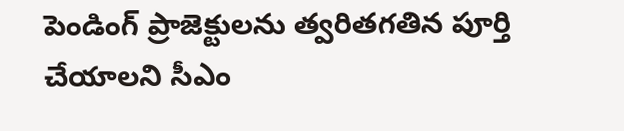పెండింగ్ ప్రాజెక్టులను త్వరితగతిన పూర్తి చేయాలని సీఎం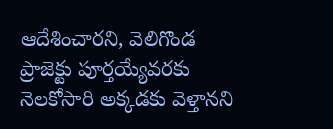ఆదేశించారని, వెలిగొండ ప్రాజెక్టు పూర్తయ్యేవరకు నెలకోసారి అక్కడకు వెళ్తానని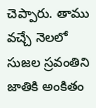చెప్పారు. తాము వచ్చే నెలలో సుజల స్రవంతిని జాతికి అంకితం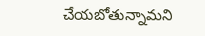చేయబోతున్నామని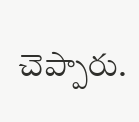చెప్పారు.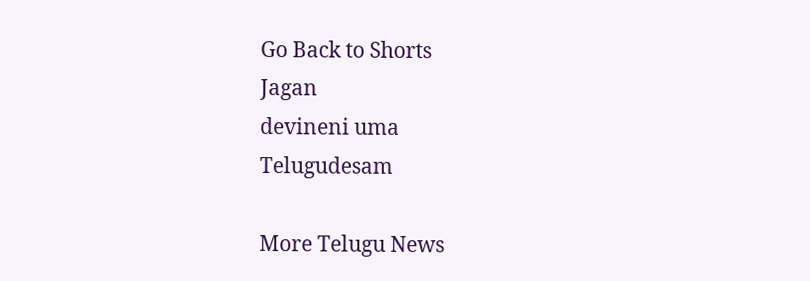Go Back to Shorts
Jagan
devineni uma
Telugudesam

More Telugu News